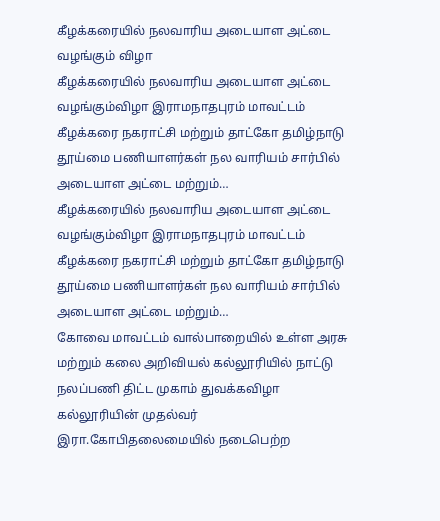கீழக்கரையில் நலவாரிய அடையாள அட்டை வழங்கும் விழா
கீழக்கரையில் நலவாரிய அடையாள அட்டை வழங்கும்விழா இராமநாதபுரம் மாவட்டம் கீழக்கரை நகராட்சி மற்றும் தாட்கோ தமிழ்நாடு தூய்மை பணியாளர்கள் நல வாரியம் சார்பில் அடையாள அட்டை மற்றும்…
கீழக்கரையில் நலவாரிய அடையாள அட்டை வழங்கும்விழா இராமநாதபுரம் மாவட்டம் கீழக்கரை நகராட்சி மற்றும் தாட்கோ தமிழ்நாடு தூய்மை பணியாளர்கள் நல வாரியம் சார்பில் அடையாள அட்டை மற்றும்…
கோவை மாவட்டம் வால்பாறையில் உள்ள அரசு மற்றும் கலை அறிவியல் கல்லூரியில் நாட்டு நலப்பணி திட்ட முகாம் துவக்கவிழா கல்லூரியின் முதல்வர் இரா.கோபிதலைமையில் நடைபெற்ற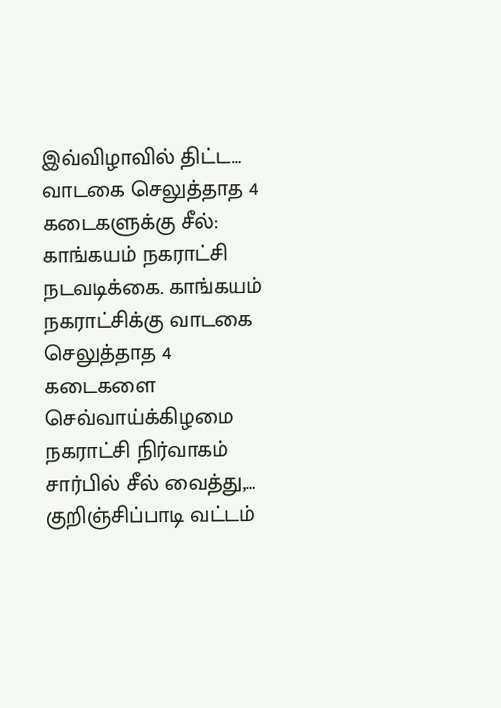இவ்விழாவில் திட்ட…
வாடகை செலுத்தாத 4 கடைகளுக்கு சீல்: காங்கயம் நகராட்சி நடவடிக்கை. காங்கயம் நகராட்சிக்கு வாடகை செலுத்தாத 4 கடைகளை செவ்வாய்க்கிழமை நகராட்சி நிர்வாகம் சார்பில் சீல் வைத்து,…
குறிஞ்சிப்பாடி வட்டம்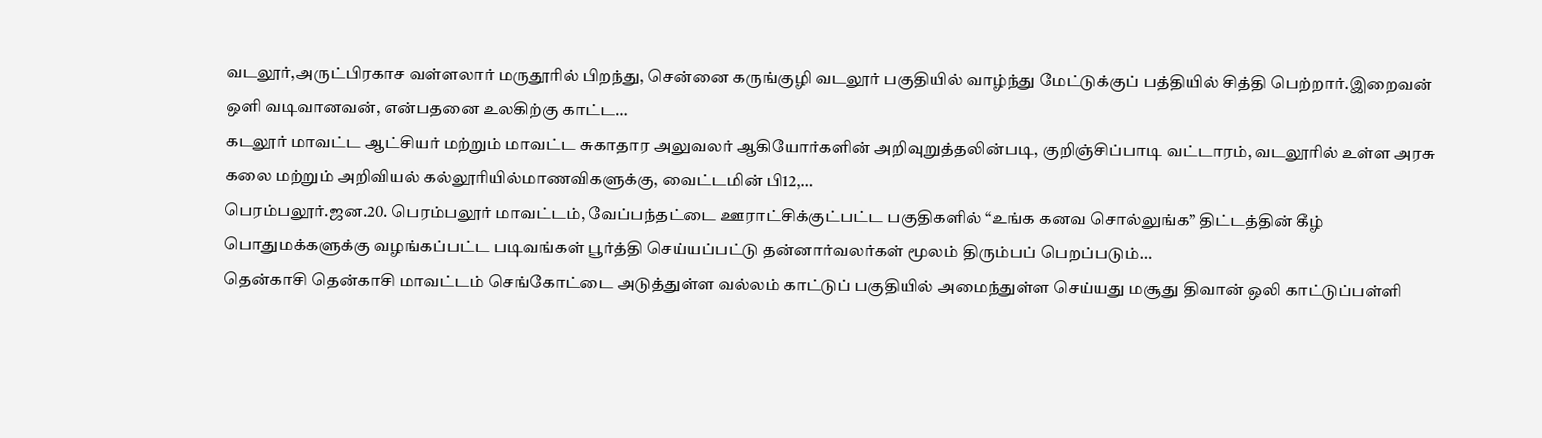வடலூர்,அருட்பிரகாச வள்ளலார் மருதூரில் பிறந்து, சென்னை கருங்குழி வடலூர் பகுதியில் வாழ்ந்து மேட்டுக்குப் பத்தியில் சித்தி பெற்றார்.இறைவன் ஒளி வடிவானவன், என்பதனை உலகிற்கு காட்ட…
கடலூர் மாவட்ட ஆட்சியர் மற்றும் மாவட்ட சுகாதார அலுவலர் ஆகியோர்களின் அறிவுறுத்தலின்படி, குறிஞ்சிப்பாடி வட்டாரம், வடலூரில் உள்ள அரசு கலை மற்றும் அறிவியல் கல்லூரியில்மாணவிகளுக்கு, வைட்டமின் பி12,…
பெரம்பலூர்.ஜன.20. பெரம்பலூர் மாவட்டம், வேப்பந்தட்டை ஊராட்சிக்குட்பட்ட பகுதிகளில் “உங்க கனவ சொல்லுங்க” திட்டத்தின் கீழ் பொதுமக்களுக்கு வழங்கப்பட்ட படிவங்கள் பூர்த்தி செய்யப்பட்டு தன்னார்வலர்கள் மூலம் திரும்பப் பெறப்படும்…
தென்காசி தென்காசி மாவட்டம் செங்கோட்டை அடுத்துள்ள வல்லம் காட்டுப் பகுதியில் அமைந்துள்ள செய்யது மசூது திவான் ஒலி காட்டுப்பள்ளி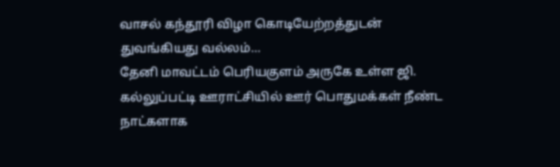வாசல் கந்தூரி விழா கொடியேற்றத்துடன் துவங்கியது வல்லம்…
தேனி மாவட்டம் பெரியகுளம் அருகே உள்ள ஜி. கல்லுப்பட்டி ஊராட்சியில் ஊர் பொதுமக்கள் நீண்ட நாட்களாக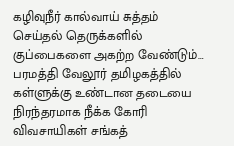கழிவுநீர் கால்வாய் சுத்தம் செய்தல் தெருக்களில் குப்பைகளை அகற்ற வேண்டும்…
பரமத்தி வேலூர் தமிழகத்தில் கள்ளுக்கு உண்டான தடையை நிரந்தரமாக நீக்க கோரி விவசாயிகள் சங்கத்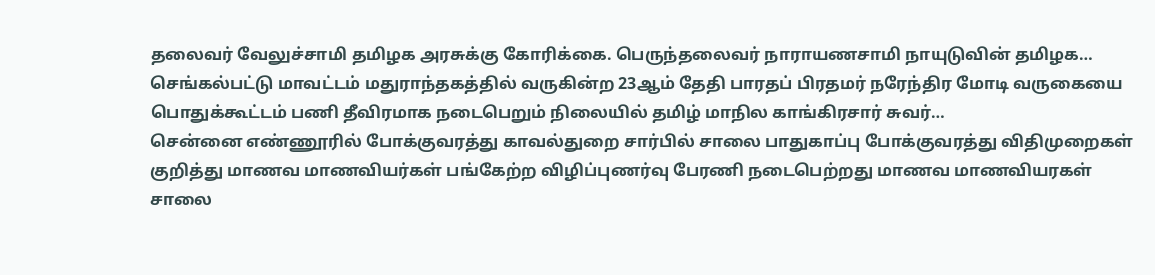தலைவர் வேலுச்சாமி தமிழக அரசுக்கு கோரிக்கை. பெருந்தலைவர் நாராயணசாமி நாயுடுவின் தமிழக…
செங்கல்பட்டு மாவட்டம் மதுராந்தகத்தில் வருகின்ற 23ஆம் தேதி பாரதப் பிரதமர் நரேந்திர மோடி வருகையை பொதுக்கூட்டம் பணி தீவிரமாக நடைபெறும் நிலையில் தமிழ் மாநில காங்கிரசார் சுவர்…
சென்னை எண்ணூரில் போக்குவரத்து காவல்துறை சார்பில் சாலை பாதுகாப்பு போக்குவரத்து விதிமுறைகள் குறித்து மாணவ மாணவியர்கள் பங்கேற்ற விழிப்புணர்வு பேரணி நடைபெற்றது மாணவ மாணவியரகள் சாலை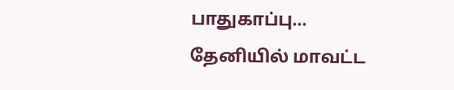பாதுகாப்பு…
தேனியில் மாவட்ட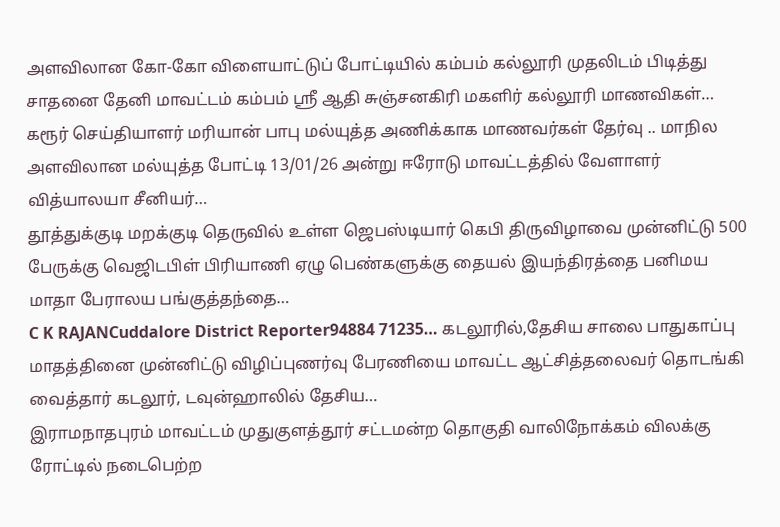அளவிலான கோ-கோ விளையாட்டுப் போட்டியில் கம்பம் கல்லூரி முதலிடம் பிடித்து சாதனை தேனி மாவட்டம் கம்பம் ஸ்ரீ ஆதி சுஞ்சனகிரி மகளிர் கல்லூரி மாணவிகள்…
கரூர் செய்தியாளர் மரியான் பாபு மல்யுத்த அணிக்காக மாணவர்கள் தேர்வு .. மாநில அளவிலான மல்யுத்த போட்டி 13/01/26 அன்று ஈரோடு மாவட்டத்தில் வேளாளர் வித்யாலயா சீனியர்…
தூத்துக்குடி மறக்குடி தெருவில் உள்ள ஜெபஸ்டியார் கெபி திருவிழாவை முன்னிட்டு 500 பேருக்கு வெஜிடபிள் பிரியாணி ஏழு பெண்களுக்கு தையல் இயந்திரத்தை பனிமய மாதா பேராலய பங்குத்தந்தை…
C K RAJANCuddalore District Reporter94884 71235… கடலூரில்,தேசிய சாலை பாதுகாப்பு மாதத்தினை முன்னிட்டு விழிப்புணர்வு பேரணியை மாவட்ட ஆட்சித்தலைவர் தொடங்கி வைத்தார் கடலூர், டவுன்ஹாலில் தேசிய…
இராமநாதபுரம் மாவட்டம் முதுகுளத்தூர் சட்டமன்ற தொகுதி வாலிநோக்கம் விலக்கு ரோட்டில் நடைபெற்ற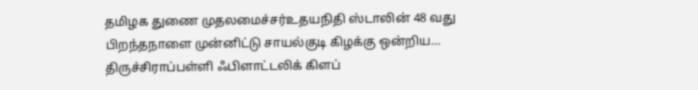தமிழக துணை முதலமைச்சர்உதயநிதி ஸ்டாலின் 48 வது பிறந்தநாளை முன்னிட்டு சாயல்குடி கிழக்கு ஒன்றிய…
திருச்சிராப்பள்ளி ஃபிளாட்டலிக் கிளப்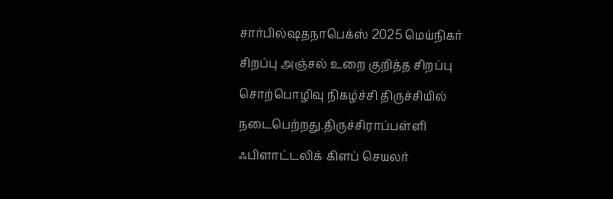சார்பில்ஷதநாபெக்ஸ் 2025 மெய்நிகர் சிறப்பு அஞ்சல் உறை குறித்த சிறப்பு சொற்பொழிவு நிகழ்ச்சி திருச்சியில் நடைபெற்றது.திருச்சிராப்பள்ளி ஃபிளாட்டலிக் கிளப் செயலர்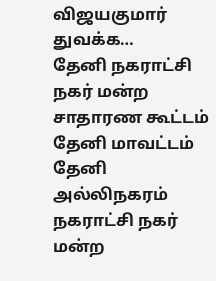விஜயகுமார் துவக்க…
தேனி நகராட்சி நகர் மன்ற சாதாரண கூட்டம் தேனி மாவட்டம் தேனி அல்லிநகரம் நகராட்சி நகர் மன்ற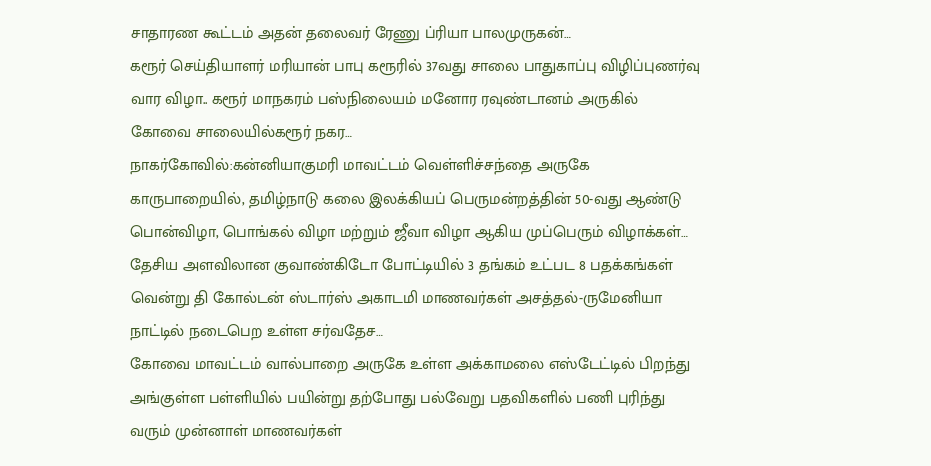சாதாரண கூட்டம் அதன் தலைவர் ரேணு ப்ரியா பாலமுருகன்…
கரூர் செய்தியாளர் மரியான் பாபு கரூரில் 37வது சாலை பாதுகாப்பு விழிப்புணர்வு வார விழா.. கரூர் மாநகரம் பஸ்நிலையம் மனோர ரவுண்டானம் அருகில் கோவை சாலையில்கரூர் நகர…
நாகர்கோவில்:கன்னியாகுமரி மாவட்டம் வெள்ளிச்சந்தை அருகே காருபாறையில், தமிழ்நாடு கலை இலக்கியப் பெருமன்றத்தின் 50-வது ஆண்டு பொன்விழா, பொங்கல் விழா மற்றும் ஜீவா விழா ஆகிய முப்பெரும் விழாக்கள்…
தேசிய அளவிலான குவாண்கிடோ போட்டியில் 3 தங்கம் உட்பட 8 பதக்கங்கள் வென்று தி கோல்டன் ஸ்டார்ஸ் அகாடமி மாணவர்கள் அசத்தல்-ருமேனியா நாட்டில் நடைபெற உள்ள சர்வதேச…
கோவை மாவட்டம் வால்பாறை அருகே உள்ள அக்காமலை எஸ்டேட்டில் பிறந்து அங்குள்ள பள்ளியில் பயின்று தற்போது பல்வேறு பதவிகளில் பணி புரிந்து வரும் முன்னாள் மாணவர்கள்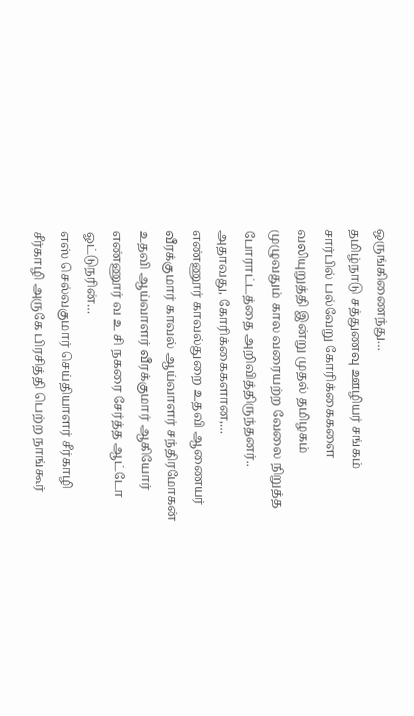ஒருங்கிணைந்து…
தமிழ்நாடு சத்துணவு ஊழியர் சங்கம் சார்பில் பல்வேறு கோரிக்கைகளை வலியுறுத்தி இன்று முதல் தமிழகம் முழுவதும் கால வரையற்ற வேலை நிறுத்த போராட்டத்தை அறிவித்திருந்தனர்.. அதாவது, கோரிக்கைகளான,…
எண்ணூர் காவல்துறை உதவி ஆணையர் வீரக்குமார் காவல் ஆய்வாளர் சந்திரமோகன் உதவி ஆய்வாளர் வீரக்குமார் ஆகியோர் எண்ணூர் வ உ சி நகரை சேர்த்த ஆட்டோ ஓட்டுநரின்…
எஸ் செல்வகுமார் செய்தியாளர் சீர்காழி சீர்காழி அருகே பிரசித்தி பெற்ற நாங்கூர்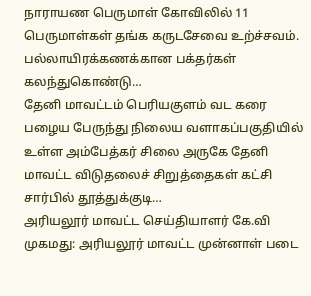நாராயண பெருமாள் கோவிலில் 11 பெருமாள்கள் தங்க கருடசேவை உற்ச்சவம். பல்லாயிரக்கணக்கான பக்தர்கள் கலந்துகொண்டு…
தேனி மாவட்டம் பெரியகுளம் வட கரை பழைய பேருந்து நிலைய வளாகப்பகுதியில் உள்ள அம்பேத்கர் சிலை அருகே தேனி மாவட்ட விடுதலைச் சிறுத்தைகள் கட்சி சார்பில் தூத்துக்குடி…
அரியலூர் மாவட்ட செய்தியாளர் கே.வி முகமது: அரியலூர் மாவட்ட முன்னாள் படை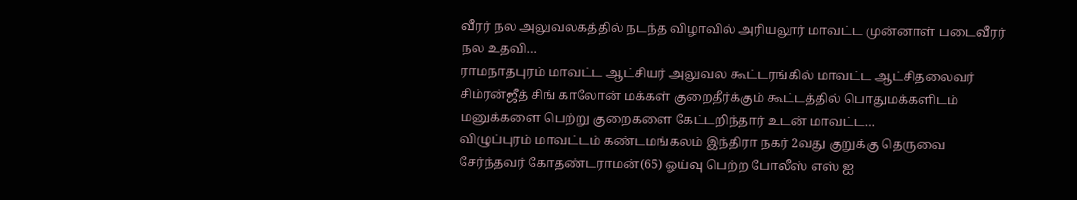வீரர் நல அலுவலகத்தில் நடந்த விழாவில் அரியலூர் மாவட்ட முன்னாள் படைவீரர் நல உதவி…
ராமநாதபுரம் மாவட்ட ஆட்சியர் அலுவல கூட்டரங்கில் மாவட்ட ஆட்சிதலைவர் சிம்ரன்ஜீத் சிங் காலோன் மக்கள் குறைதீர்க்கும் கூட்டத்தில் பொதுமக்களிடம் மனுக்களை பெற்று குறைகளை கேட்டறிந்தார் உடன் மாவட்ட…
விழுப்புரம் மாவட்டம் கண்டமங்கலம் இந்திரா நகர் 2வது குறுக்கு தெருவை சேர்ந்தவர் கோதண்டராமன்(65) ஓய்வு பெற்ற போலீஸ் எஸ் ஐ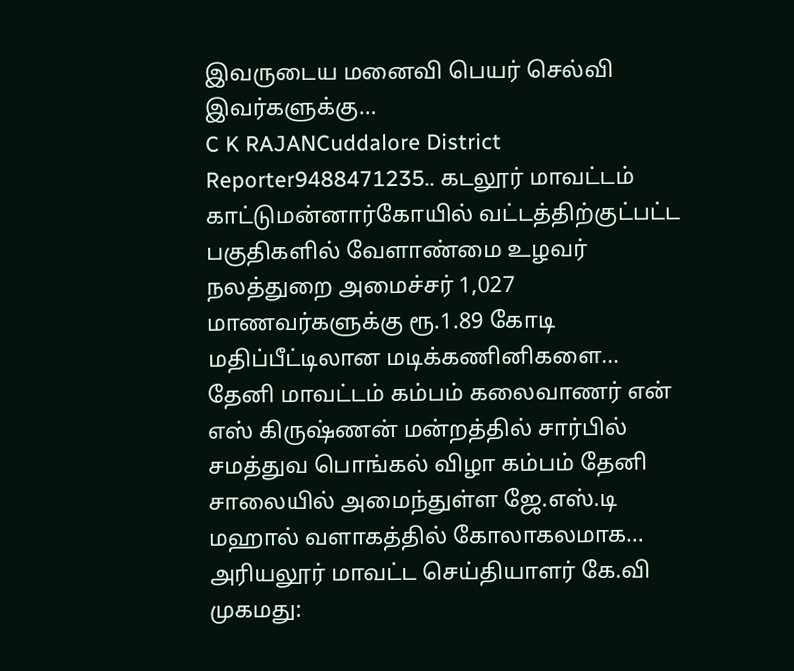இவருடைய மனைவி பெயர் செல்வி இவர்களுக்கு…
C K RAJANCuddalore District Reporter9488471235.. கடலூர் மாவட்டம் காட்டுமன்னார்கோயில் வட்டத்திற்குட்பட்ட பகுதிகளில் வேளாண்மை உழவர் நலத்துறை அமைச்சர் 1,027 மாணவர்களுக்கு ரூ.1.89 கோடி மதிப்பீட்டிலான மடிக்கணினிகளை…
தேனி மாவட்டம் கம்பம் கலைவாணர் என் எஸ் கிருஷ்ணன் மன்றத்தில் சார்பில் சமத்துவ பொங்கல் விழா கம்பம் தேனி சாலையில் அமைந்துள்ள ஜே.எஸ்.டி மஹால் வளாகத்தில் கோலாகலமாக…
அரியலூர் மாவட்ட செய்தியாளர் கே.வி முகமது: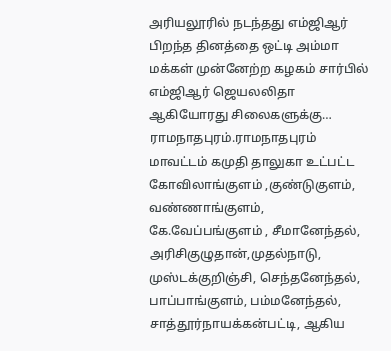அரியலூரில் நடந்தது எம்ஜிஆர் பிறந்த தினத்தை ஒட்டி அம்மா மக்கள் முன்னேற்ற கழகம் சார்பில் எம்ஜிஆர் ஜெயலலிதா ஆகியோரது சிலைகளுக்கு…
ராமநாதபுரம்.ராமநாதபுரம் மாவட்டம் கமுதி தாலுகா உட்பட்ட கோவிலாங்குளம் ,குண்டுகுளம், வண்ணாங்குளம், கே.வேப்பங்குளம் , சீமானேந்தல், அரிசிகுழுதான்,முதல்நாடு, முஸ்டக்குறிஞ்சி, செந்தனேந்தல், பாப்பாங்குளம், பம்மனேந்தல், சாத்தூர்நாயக்கன்பட்டி, ஆகிய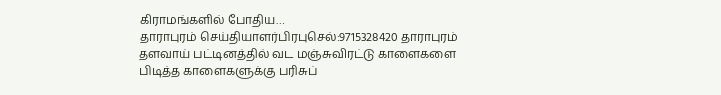கிராமங்களில் போதிய…
தாராபுரம் செய்தியாளர்பிரபுசெல்:9715328420 தாராபுரம் தளவாய் பட்டினத்தில் வட மஞ்சுவிரட்டு காளைகளை பிடித்த காளைகளுக்கு பரிசுப்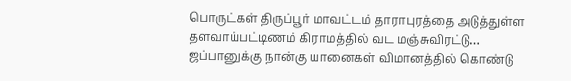பொருட்கள் திருப்பூர் மாவட்டம் தாராபுரத்தை அடுத்துள்ள தளவாய்பட்டிணம் கிராமத்தில் வட மஞ்சுவிரட்டு…
ஜப்பானுக்கு நான்கு யானைகள் விமானத்தில் கொண்டு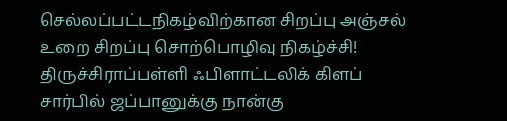செல்லப்பட்டநிகழ்விற்கான சிறப்பு அஞ்சல் உறை சிறப்பு சொற்பொழிவு நிகழ்ச்சி! திருச்சிராப்பள்ளி ஃபிளாட்டலிக் கிளப் சார்பில் ஜப்பானுக்கு நான்கு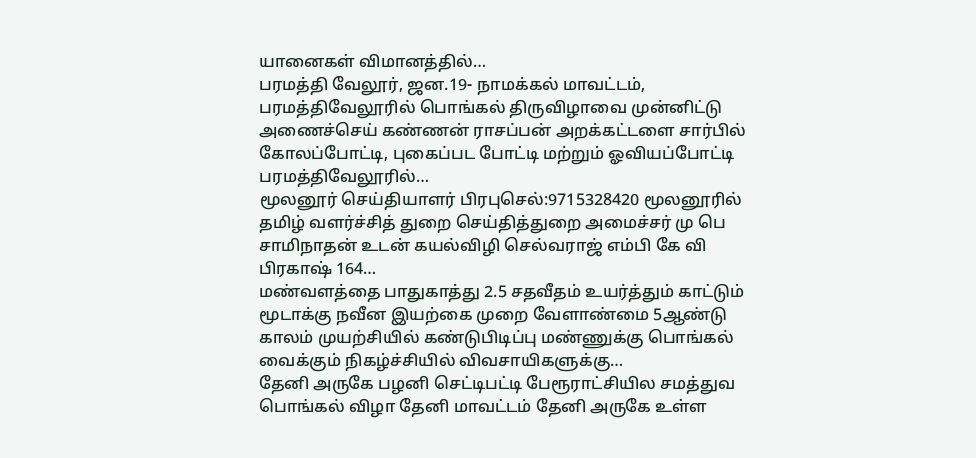யானைகள் விமானத்தில்…
பரமத்தி வேலூர், ஜன.19- நாமக்கல் மாவட்டம், பரமத்திவேலூரில் பொங்கல் திருவிழாவை முன்னிட்டு அணைச்செய் கண்ணன் ராசப்பன் அறக்கட்டளை சார்பில் கோலப்போட்டி, புகைப்பட போட்டி மற்றும் ஓவியப்போட்டி பரமத்திவேலூரில்…
மூலனூர் செய்தியாளர் பிரபுசெல்:9715328420 மூலனூரில் தமிழ் வளர்ச்சித் துறை செய்தித்துறை அமைச்சர் மு பெ சாமிநாதன் உடன் கயல்விழி செல்வராஜ் எம்பி கே வி பிரகாஷ் 164…
மண்வளத்தை பாதுகாத்து 2.5 சதவீதம் உயர்த்தும் காட்டும் மூடாக்கு நவீன இயற்கை முறை வேளாண்மை 5ஆண்டு காலம் முயற்சியில் கண்டுபிடிப்பு மண்ணுக்கு பொங்கல் வைக்கும் நிகழ்ச்சியில் விவசாயிகளுக்கு…
தேனி அருகே பழனி செட்டிபட்டி பேரூராட்சியில சமத்துவ பொங்கல் விழா தேனி மாவட்டம் தேனி அருகே உள்ள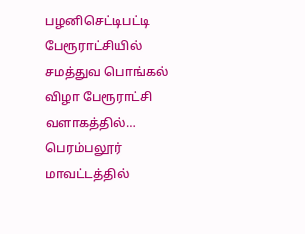பழனிசெட்டிபட்டி பேரூராட்சியில் சமத்துவ பொங்கல் விழா பேரூராட்சி வளாகத்தில்…
பெரம்பலூர் மாவட்டத்தில்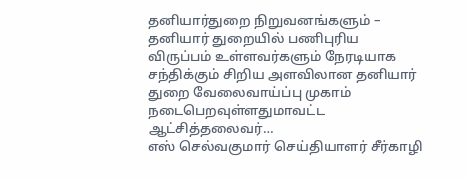தனியார்துறை நிறுவனங்களும் – தனியார் துறையில் பணிபுரிய விருப்பம் உள்ளவர்களும் நேரடியாக சந்திக்கும் சிறிய அளவிலான தனியார் துறை வேலைவாய்ப்பு முகாம் நடைபெறவுள்ளதுமாவட்ட ஆட்சித்தலைவர்…
எஸ் செல்வகுமார் செய்தியாளர் சீர்காழி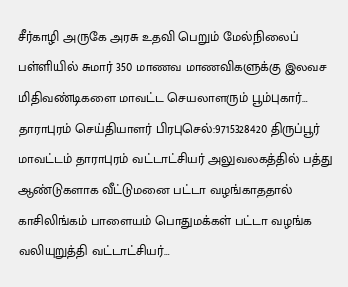சீர்காழி அருகே அரசு உதவி பெறும் மேல்நிலைப் பள்ளியில் சுமார் 350 மாணவ மாணவிகளுக்கு இலவச மிதிவண்டிகளை மாவட்ட செயலாளரும் பூம்புகார்…
தாராபுரம் செய்தியாளர் பிரபுசெல்:9715328420 திருப்பூர் மாவட்டம் தாராபுரம் வட்டாட்சியர் அலுவலகத்தில் பத்து ஆண்டுகளாக வீட்டுமனை பட்டா வழங்காததால் காசிலிங்கம் பாளையம் பொதுமக்கள் பட்டா வழங்க வலியுறுத்தி வட்டாட்சியர்…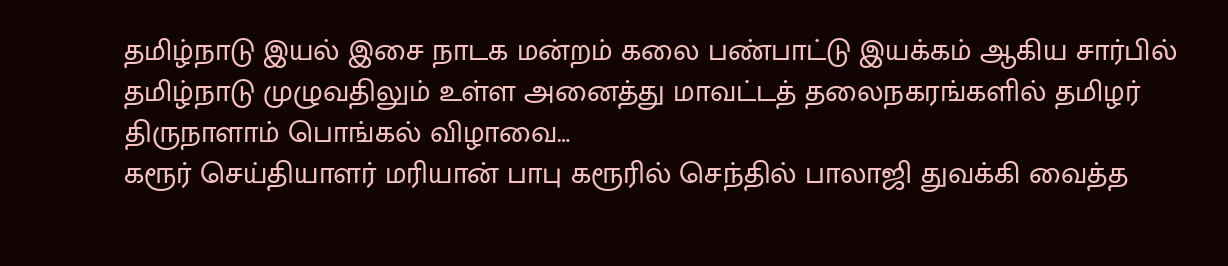தமிழ்நாடு இயல் இசை நாடக மன்றம் கலை பண்பாட்டு இயக்கம் ஆகிய சார்பில் தமிழ்நாடு முழுவதிலும் உள்ள அனைத்து மாவட்டத் தலைநகரங்களில் தமிழர் திருநாளாம் பொங்கல் விழாவை…
கரூர் செய்தியாளர் மரியான் பாபு கரூரில் செந்தில் பாலாஜி துவக்கி வைத்த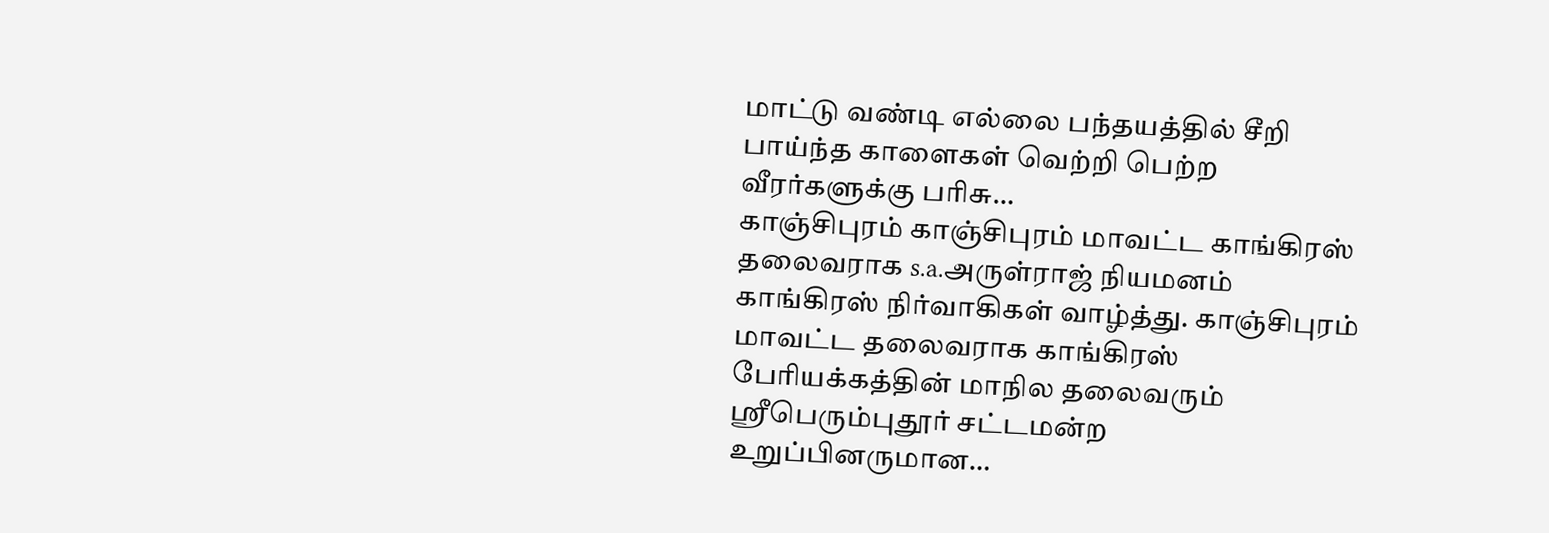மாட்டு வண்டி எல்லை பந்தயத்தில் சீறி பாய்ந்த காளைகள் வெற்றி பெற்ற வீரர்களுக்கு பரிசு…
காஞ்சிபுரம் காஞ்சிபுரம் மாவட்ட காங்கிரஸ் தலைவராக s.a.அருள்ராஜ் நியமனம் காங்கிரஸ் நிர்வாகிகள் வாழ்த்து. காஞ்சிபுரம் மாவட்ட தலைவராக காங்கிரஸ் பேரியக்கத்தின் மாநில தலைவரும் ஸ்ரீபெரும்புதூர் சட்டமன்ற உறுப்பினருமான…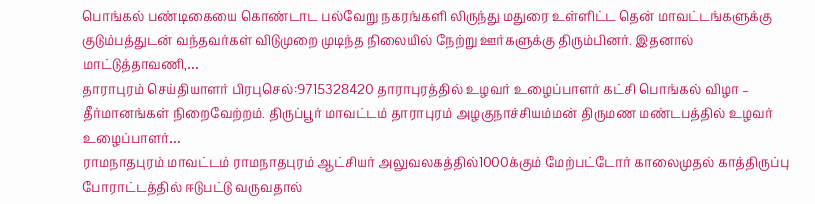பொங்கல் பண்டிகையை கொண்டாட பல்வேறு நகரங்களி லிருந்து மதுரை உள்ளிட்ட தென் மாவட்டங்களுக்கு குடும்பத்துடன் வந்தவர்கள் விடுமுறை முடிந்த நிலையில் நேற்று ஊர்களுக்கு திரும்பினர். இதனால் மாட்டுத்தாவணி,…
தாராபுரம் செய்தியாளர் பிரபுசெல்:9715328420 தாராபுரத்தில் உழவர் உழைப்பாளர் கட்சி பொங்கல் விழா – தீர்மானங்கள் நிறைவேற்றம். திருப்பூர் மாவட்டம் தாராபுரம் அழகுநாச்சியம்மன் திருமண மண்டபத்தில் உழவர் உழைப்பாளர்…
ராமநாதபுரம் மாவட்டம் ராமநாதபுரம் ஆட்சியர் அலுவலகத்தில்1000க்கும் மேற்பட்டோர் காலைமுதல் காத்திருப்பு போராட்டத்தில் ஈடுபட்டு வருவதால்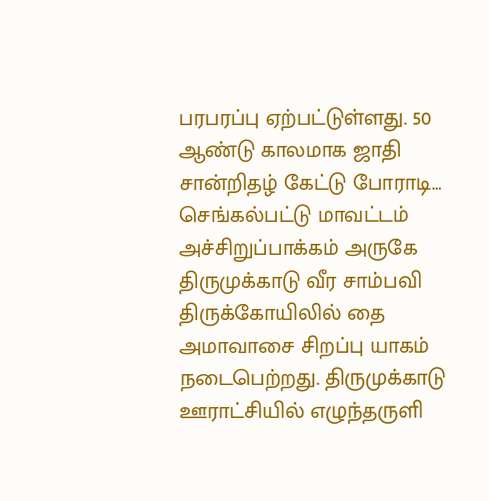பரபரப்பு ஏற்பட்டுள்ளது. 50 ஆண்டு காலமாக ஜாதி சான்றிதழ் கேட்டு போராடி…
செங்கல்பட்டு மாவட்டம் அச்சிறுப்பாக்கம் அருகே திருமுக்காடு வீர சாம்பவி திருக்கோயிலில் தை அமாவாசை சிறப்பு யாகம் நடைபெற்றது. திருமுக்காடு ஊராட்சியில் எழுந்தருளி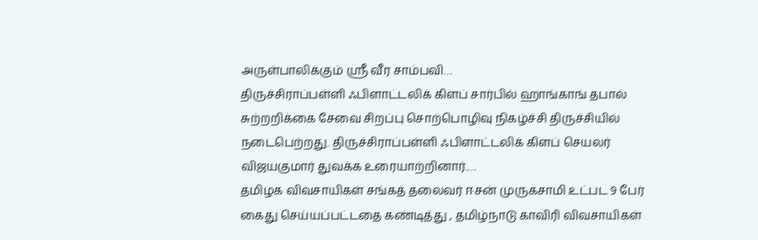அருள்பாலிக்கும் ஸ்ரீ வீர சாம்பவி…
திருச்சிராப்பள்ளி ஃபிளாட்டலிக் கிளப் சார்பில் ஹாங்காங் தபால் சுற்றறிக்கை சேவை சிறப்பு சொற்பொழிவு நிகழ்ச்சி திருச்சியில் நடைபெற்றது. திருச்சிராப்பள்ளி ஃபிளாட்டலிக் கிளப் செயலர் விஜயகுமார் துவக்க உரையாற்றினார்.…
தமிழக விவசாயிகள் சங்கத் தலைவர் ஈசன் முருகசாமி உட்பட 9 பேர் கைது செய்யப்பட்டதை கண்டித்து , தமிழ்நாடு காவிரி விவசாயிகள்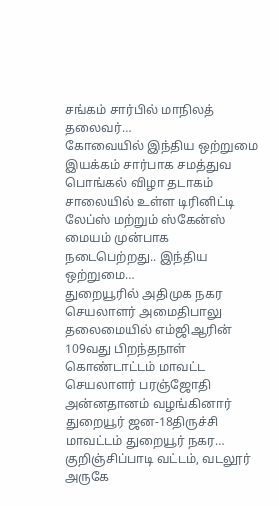சங்கம் சார்பில் மாநிலத் தலைவர்…
கோவையில் இந்திய ஒற்றுமை இயக்கம் சார்பாக சமத்துவ பொங்கல் விழா தடாகம் சாலையில் உள்ள டிரினிட்டி லேப்ஸ் மற்றும் ஸ்கேன்ஸ் மையம் முன்பாக நடைபெற்றது.. இந்திய ஒற்றுமை…
துறையூரில் அதிமுக நகர செயலாளர் அமைதிபாலு தலைமையில் எம்ஜிஆரின் 109வது பிறந்தநாள் கொண்டாட்டம் மாவட்ட செயலாளர் பரஞ்ஜோதி அன்னதானம் வழங்கினார் துறையூர் ஜன-18திருச்சி மாவட்டம் துறையூர் நகர…
குறிஞ்சிப்பாடி வட்டம், வடலூர் அருகே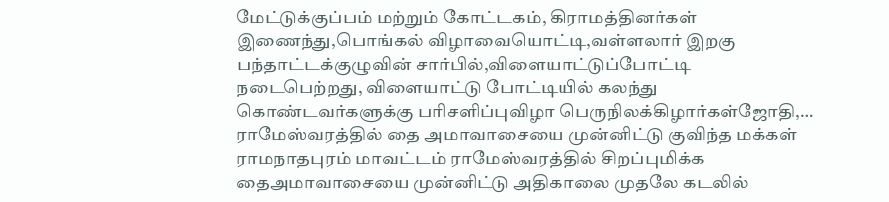மேட்டுக்குப்பம் மற்றும் கோட்டகம், கிராமத்தினர்கள் இணைந்து,பொங்கல் விழாவையொட்டி,வள்ளலார் இறகு பந்தாட்டக்குழுவின் சார்பில்,விளையாட்டுப்போட்டி நடைபெற்றது, விளையாட்டு போட்டியில் கலந்து கொண்டவர்களுக்கு பரிசளிப்புவிழா பெருநிலக்கிழார்கள்ஜோதி,…
ராமேஸ்வரத்தில் தை அமாவாசையை முன்னிட்டு குவிந்த மக்கள் ராமநாதபுரம் மாவட்டம் ராமேஸ்வரத்தில் சிறப்புமிக்க தைஅமாவாசையை முன்னிட்டு அதிகாலை முதலே கடலில்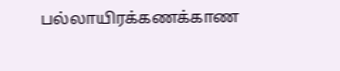பல்லாயிரக்கணக்காண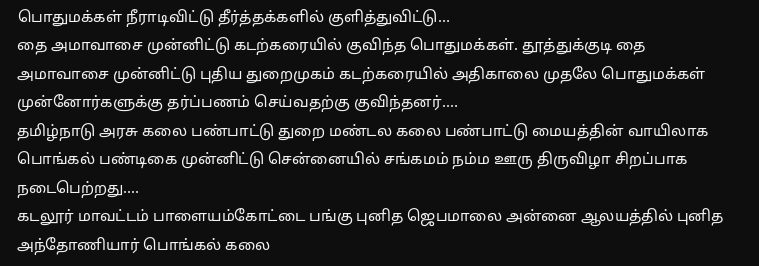பொதுமக்கள் நீராடிவிட்டு தீர்த்தக்களில் குளித்துவிட்டு…
தை அமாவாசை முன்னிட்டு கடற்கரையில் குவிந்த பொதுமக்கள். தூத்துக்குடி தை அமாவாசை முன்னிட்டு புதிய துறைமுகம் கடற்கரையில் அதிகாலை முதலே பொதுமக்கள் முன்னோர்களுக்கு தர்ப்பணம் செய்வதற்கு குவிந்தனர்.…
தமிழ்நாடு அரசு கலை பண்பாட்டு துறை மண்டல கலை பண்பாட்டு மையத்தின் வாயிலாக பொங்கல் பண்டிகை முன்னிட்டு சென்னையில் சங்கமம் நம்ம ஊரு திருவிழா சிறப்பாக நடைபெற்றது.…
கடலூர் மாவட்டம் பாளையம்கோட்டை பங்கு புனித ஜெபமாலை அன்னை ஆலயத்தில் புனித அந்தோணியார் பொங்கல் கலை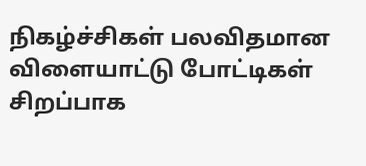நிகழ்ச்சிகள் பலவிதமான விளையாட்டு போட்டிகள் சிறப்பாக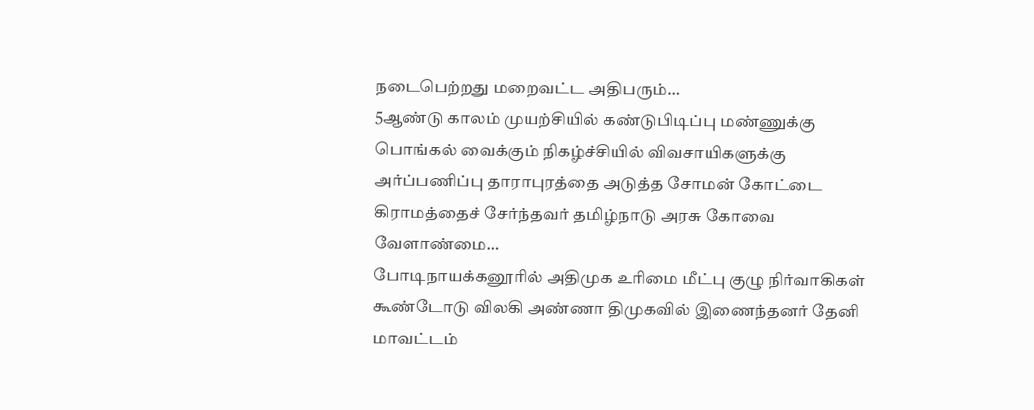நடைபெற்றது மறைவட்ட அதிபரும்…
5ஆண்டு காலம் முயற்சியில் கண்டுபிடிப்பு மண்ணுக்கு பொங்கல் வைக்கும் நிகழ்ச்சியில் விவசாயிகளுக்கு அர்ப்பணிப்பு தாராபுரத்தை அடுத்த சோமன் கோட்டை கிராமத்தைச் சேர்ந்தவர் தமிழ்நாடு அரசு கோவை வேளாண்மை…
போடிநாயக்கனூரில் அதிமுக உரிமை மீட்பு குழு நிர்வாகிகள் கூண்டோடு விலகி அண்ணா திமுகவில் இணைந்தனர் தேனி மாவட்டம்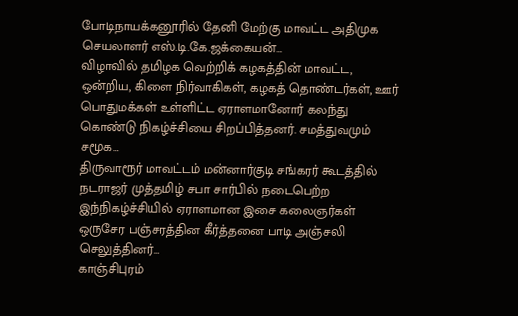போடிநாயக்கனூரில் தேனி மேற்கு மாவட்ட அதிமுக செயலாளர் எஸ்.டி.கே.ஜக்கையன்…
விழாவில் தமிழக வெற்றிக் கழகத்தின் மாவட்ட, ஒன்றிய, கிளை நிர்வாகிகள், கழகத் தொண்டர்கள், ஊர் பொதுமக்கள் உள்ளிட்ட ஏராளமானோர் கலந்து கொண்டு நிகழ்ச்சியை சிறப்பித்தனர். சமத்துவமும் சமூக…
திருவாரூர் மாவட்டம் மன்னார்குடி சங்கரர் கூடத்தில் நடராஜர் முத்தமிழ் சபா சார்பில் நடைபெற்ற இந்நிகழ்ச்சியில் ஏராளமான இசை கலைஞர்கள் ஒருசேர பஞ்சரத்தின கீர்த்தனை பாடி அஞ்சலி செலுத்தினர்…
காஞ்சிபுரம்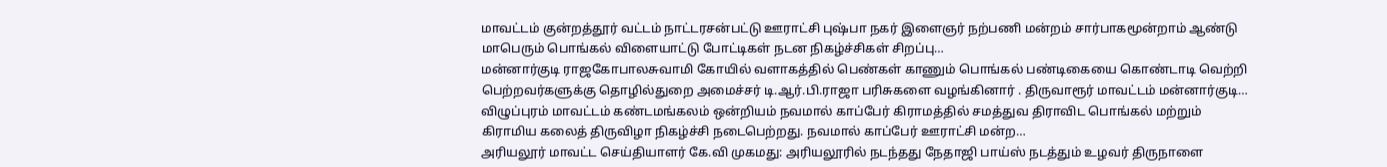மாவட்டம் குன்றத்தூர் வட்டம் நாட்டரசன்பட்டு ஊராட்சி புஷ்பா நகர் இளைஞர் நற்பணி மன்றம் சார்பாகமூன்றாம் ஆண்டு மாபெரும் பொங்கல் விளையாட்டு போட்டிகள் நடன நிகழ்ச்சிகள் சிறப்பு…
மன்னார்குடி ராஜகோபாலசுவாமி கோயில் வளாகத்தில் பெண்கள் காணும் பொங்கல் பண்டிகையை கொண்டாடி வெற்றி பெற்றவர்களுக்கு தொழில்துறை அமைச்சர் டி.ஆர்.பி.ராஜா பரிசுகளை வழங்கினார் . திருவாரூர் மாவட்டம் மன்னார்குடி…
விழுப்புரம் மாவட்டம் கண்டமங்கலம் ஒன்றியம் நவமால் காப்பேர் கிராமத்தில் சமத்துவ திராவிட பொங்கல் மற்றும் கிராமிய கலைத் திருவிழா நிகழ்ச்சி நடைபெற்றது. நவமால் காப்பேர் ஊராட்சி மன்ற…
அரியலூர் மாவட்ட செய்தியாளர் கே.வி முகமது: அரியலூரில் நடந்தது நேதாஜி பாய்ஸ் நடத்தும் உழவர் திருநாளை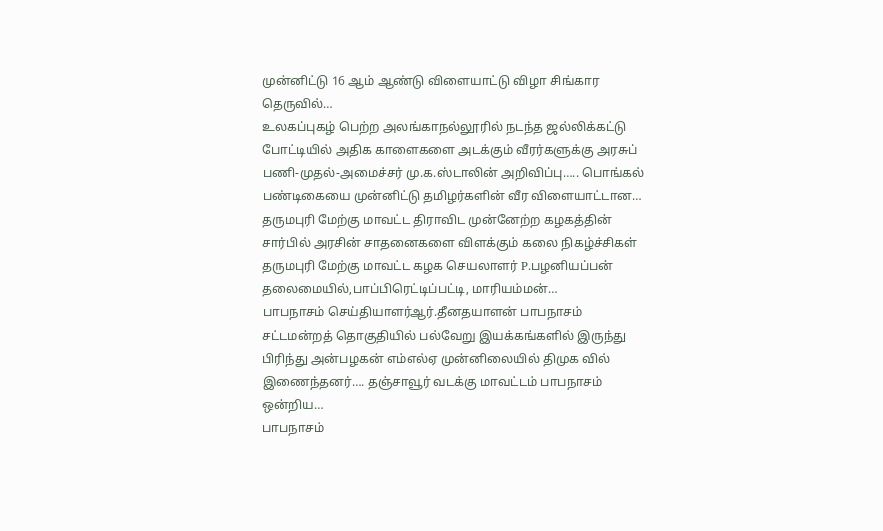முன்னிட்டு 16 ஆம் ஆண்டு விளையாட்டு விழா சிங்கார தெருவில்…
உலகப்புகழ் பெற்ற அலங்காநல்லூரில் நடந்த ஜல்லிக்கட்டு போட்டியில் அதிக காளைகளை அடக்கும் வீரர்களுக்கு அரசுப் பணி-முதல்-அமைச்சர் மு.க.ஸ்டாலின் அறிவிப்பு….. பொங்கல் பண்டிகையை முன்னிட்டு தமிழர்களின் வீர விளையாட்டான…
தருமபுரி மேற்கு மாவட்ட திராவிட முன்னேற்ற கழகத்தின் சார்பில் அரசின் சாதனைகளை விளக்கும் கலை நிகழ்ச்சிகள் தருமபுரி மேற்கு மாவட்ட கழக செயலாளர் P.பழனியப்பன் தலைமையில்,பாப்பிரெட்டிப்பட்டி, மாரியம்மன்…
பாபநாசம் செய்தியாளர்ஆர்.தீனதயாளன் பாபநாசம் சட்டமன்றத் தொகுதியில் பல்வேறு இயக்கங்களில் இருந்து பிரிந்து அன்பழகன் எம்எல்ஏ முன்னிலையில் திமுக வில் இணைந்தனர்…. தஞ்சாவூர் வடக்கு மாவட்டம் பாபநாசம் ஒன்றிய…
பாபநாசம்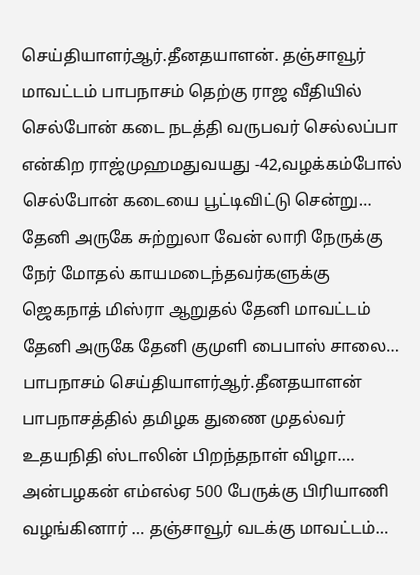செய்தியாளர்ஆர்.தீனதயாளன். தஞ்சாவூர் மாவட்டம் பாபநாசம் தெற்கு ராஜ வீதியில் செல்போன் கடை நடத்தி வருபவர் செல்லப்பா என்கிற ராஜ்முஹமதுவயது -42,வழக்கம்போல் செல்போன் கடையை பூட்டிவிட்டு சென்று…
தேனி அருகே சுற்றுலா வேன் லாரி நேருக்கு நேர் மோதல் காயமடைந்தவர்களுக்கு ஜெகநாத் மிஸ்ரா ஆறுதல் தேனி மாவட்டம் தேனி அருகே தேனி குமுளி பைபாஸ் சாலை…
பாபநாசம் செய்தியாளர்ஆர்.தீனதயாளன் பாபநாசத்தில் தமிழக துணை முதல்வர் உதயநிதி ஸ்டாலின் பிறந்தநாள் விழா…. அன்பழகன் எம்எல்ஏ 500 பேருக்கு பிரியாணி வழங்கினார் … தஞ்சாவூர் வடக்கு மாவட்டம்…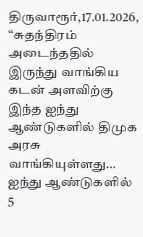திருவாரூர்,17.01.2026, “சுதந்திரம் அடைந்ததில் இருந்து வாங்கிய கடன் அளவிற்கு இந்த ஐந்து ஆண்டுகளில் திமுக அரசு வாங்கியுள்ளது… ஐந்து ஆண்டுகளில் 5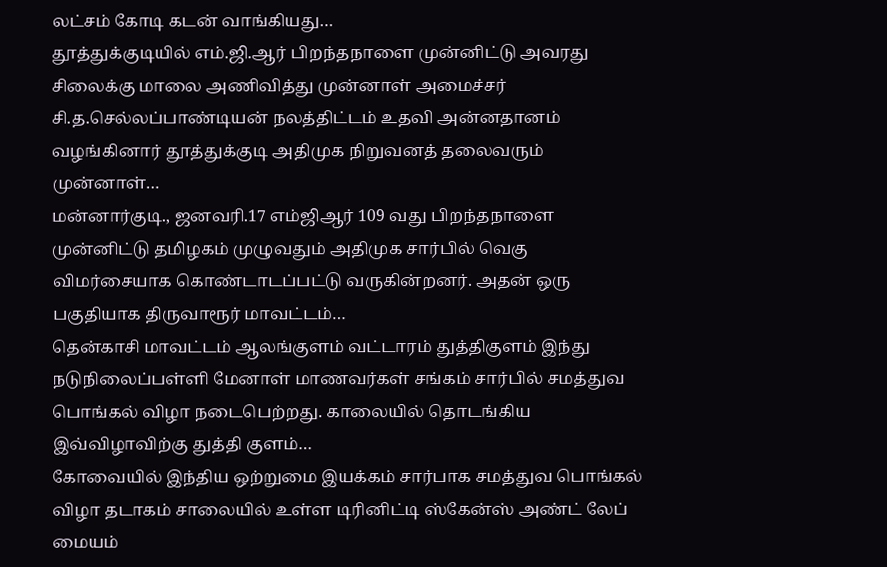லட்சம் கோடி கடன் வாங்கியது…
தூத்துக்குடியில் எம்.ஜி.ஆர் பிறந்தநாளை முன்னிட்டு அவரது சிலைக்கு மாலை அணிவித்து முன்னாள் அமைச்சர் சி.த.செல்லப்பாண்டியன் நலத்திட்டம் உதவி அன்னதானம் வழங்கினார் தூத்துக்குடி அதிமுக நிறுவனத் தலைவரும் முன்னாள்…
மன்னார்குடி., ஜனவரி.17 எம்ஜிஆர் 109 வது பிறந்தநாளை முன்னிட்டு தமிழகம் முழுவதும் அதிமுக சார்பில் வெகு விமர்சையாக கொண்டாடப்பட்டு வருகின்றனர். அதன் ஒரு பகுதியாக திருவாரூர் மாவட்டம்…
தென்காசி மாவட்டம் ஆலங்குளம் வட்டாரம் துத்திகுளம் இந்து நடுநிலைப்பள்ளி மேனாள் மாணவர்கள் சங்கம் சார்பில் சமத்துவ பொங்கல் விழா நடைபெற்றது. காலையில் தொடங்கிய இவ்விழாவிற்கு துத்தி குளம்…
கோவையில் இந்திய ஒற்றுமை இயக்கம் சார்பாக சமத்துவ பொங்கல் விழா தடாகம் சாலையில் உள்ள டிரினிட்டி ஸ்கேன்ஸ் அண்ட் லேப் மையம்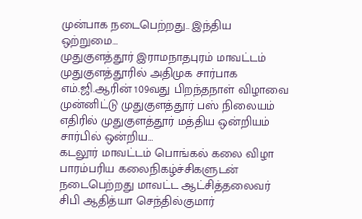முன்பாக நடைபெற்றது.. இந்திய ஒற்றுமை…
முதுகுளத்தூர் இராமநாதபுரம் மாவட்டம் முதுகுளத்தூரில் அதிமுக சார்பாக எம்.ஜி.ஆரின் 109வது பிறந்தநாள் விழாவை முன்னிட்டு முதுகுளத்தூர் பஸ் நிலையம் எதிரில் முதுகுளத்தூர் மத்திய ஒன்றியம் சார்பில் ஒன்றிய…
கடலூர் மாவட்டம் பொங்கல் கலை விழா பாரம்பரிய கலைநிகழ்ச்சிகளுடன் நடைபெற்றது மாவட்ட ஆட்சித்தலைவர் சிபி ஆதித்யா செந்தில்குமார்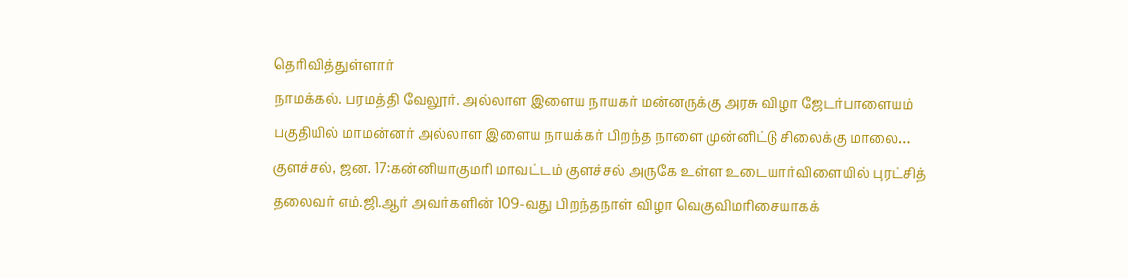தெரிவித்துள்ளார்
நாமக்கல். பரமத்தி வேலூர். அல்லாள இளைய நாயகர் மன்னருக்கு அரசு விழா ஜேடர்பாளையம் பகுதியில் மாமன்னர் அல்லாள இளைய நாயக்கர் பிறந்த நாளை முன்னிட்டு சிலைக்கு மாலை…
குளச்சல், ஜன. 17:கன்னியாகுமரி மாவட்டம் குளச்சல் அருகே உள்ள உடையார்விளையில் புரட்சித் தலைவர் எம்.ஜி.ஆர் அவர்களின் 109-வது பிறந்தநாள் விழா வெகுவிமரிசையாகக்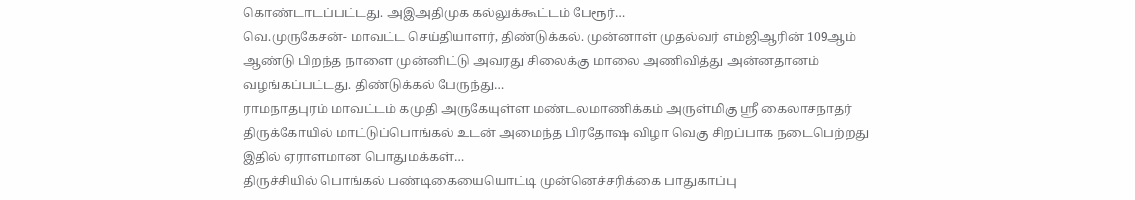கொண்டாடப்பட்டது. அஇஅதிமுக கல்லுக்கூட்டம் பேரூர்…
வெ.முருகேசன்- மாவட்ட செய்தியாளர், திண்டுக்கல். முன்னாள் முதல்வர் எம்ஜிஆரின் 109ஆம் ஆண்டு பிறந்த நாளை முன்னிட்டு அவரது சிலைக்கு மாலை அணிவித்து அன்னதானம் வழங்கப்பட்டது. திண்டுக்கல் பேருந்து…
ராமநாதபுரம் மாவட்டம் கமுதி அருகேயுள்ள மண்டலமாணிக்கம் அருள்மிகு ஸ்ரீ கைலாசநாதர் திருக்கோயில் மாட்டுப்பொங்கல் உடன் அமைந்த பிரதோஷ விழா வெகு சிறப்பாக நடைபெற்றது இதில் ஏராளமான பொதுமக்கள்…
திருச்சியில் பொங்கல் பண்டிகையையொட்டி முன்னெச்சரிக்கை பாதுகாப்பு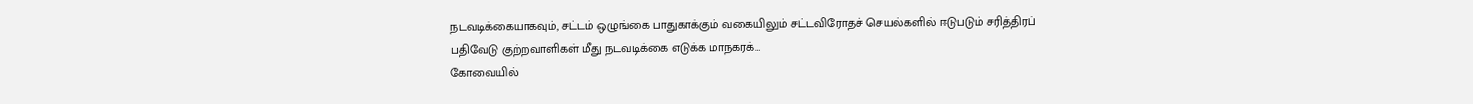நடவடிக்கையாகவும், சட்டம் ஒழுங்கை பாதுகாக்கும் வகையிலும் சட்டவிரோதச் செயல்களில் ஈடுபடும் சரித்திரப் பதிவேடு குற்றவாளிகள் மீது நடவடிக்கை எடுக்க மாநகரக்…
கோவையில்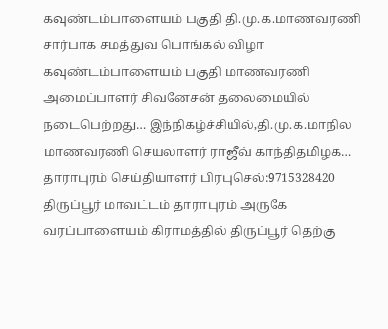கவுண்டம்பாளையம் பகுதி தி.மு.க.மாணவரணி சார்பாக சமத்துவ பொங்கல் விழா கவுண்டம்பாளையம் பகுதி மாணவரணி அமைப்பாளர் சிவனேசன் தலைமையில் நடைபெற்றது… இந்நிகழ்ச்சியில்,தி.மு.க.மாநில மாணவரணி செயலாளர் ராஜீவ் காந்திதமிழக…
தாராபுரம் செய்தியாளர் பிரபுசெல்:9715328420 திருப்பூர் மாவட்டம் தாராபுரம் அருகே வரப்பாளையம் கிராமத்தில் திருப்பூர் தெற்கு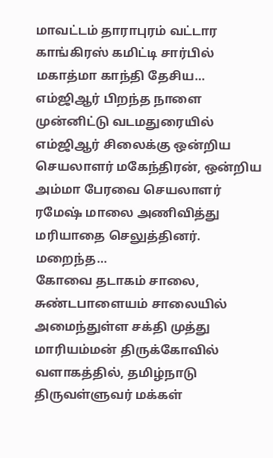மாவட்டம் தாராபுரம் வட்டார காங்கிரஸ் கமிட்டி சார்பில் மகாத்மா காந்தி தேசிய…
எம்ஜிஆர் பிறந்த நாளை முன்னிட்டு வடமதுரையில் எம்ஜிஆர் சிலைக்கு ஒன்றிய செயலாளர் மகேந்திரன், ஒன்றிய அம்மா பேரவை செயலாளர் ரமேஷ் மாலை அணிவித்து மரியாதை செலுத்தினர். மறைந்த…
கோவை தடாகம் சாலை, சுண்டபாளையம் சாலையில் அமைந்துள்ள சக்தி முத்து மாரியம்மன் திருக்கோவில் வளாகத்தில், தமிழ்நாடு திருவள்ளுவர் மக்கள்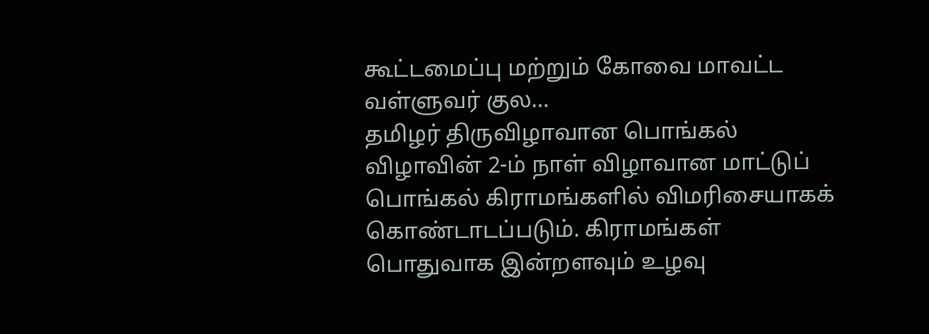கூட்டமைப்பு மற்றும் கோவை மாவட்ட வள்ளுவர் குல…
தமிழர் திருவிழாவான பொங்கல் விழாவின் 2-ம் நாள் விழாவான மாட்டுப் பொங்கல் கிராமங்களில் விமரிசையாகக் கொண்டாடப்படும். கிராமங்கள் பொதுவாக இன்றளவும் உழவு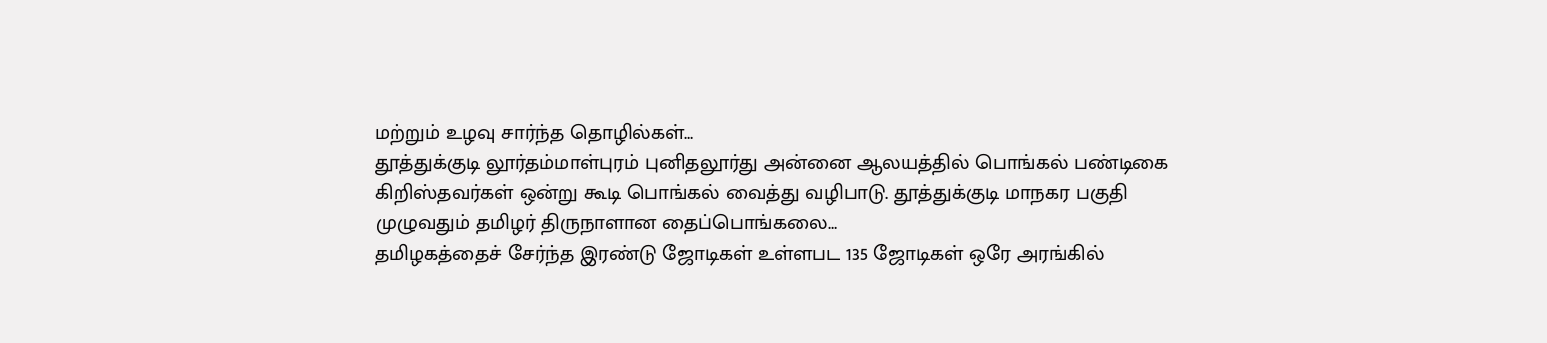மற்றும் உழவு சார்ந்த தொழில்கள்…
தூத்துக்குடி லூர்தம்மாள்புரம் புனிதலூர்து அன்னை ஆலயத்தில் பொங்கல் பண்டிகை கிறிஸ்தவர்கள் ஒன்று கூடி பொங்கல் வைத்து வழிபாடு. தூத்துக்குடி மாநகர பகுதி முழுவதும் தமிழர் திருநாளான தைப்பொங்கலை…
தமிழகத்தைச் சேர்ந்த இரண்டு ஜோடிகள் உள்ளபட 135 ஜோடிகள் ஒரே அரங்கில்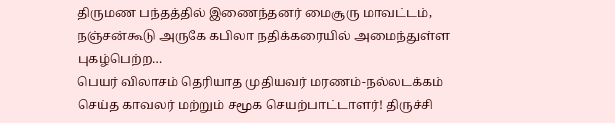திருமண பந்தத்தில் இணைந்தனர் மைசூரு மாவட்டம், நஞ்சன்கூடு அருகே கபிலா நதிக்கரையில் அமைந்துள்ள புகழ்பெற்ற…
பெயர் விலாசம் தெரியாத முதியவர் மரணம்-நல்லடக்கம் செய்த காவலர் மற்றும் சமூக செயற்பாட்டாளர்! திருச்சி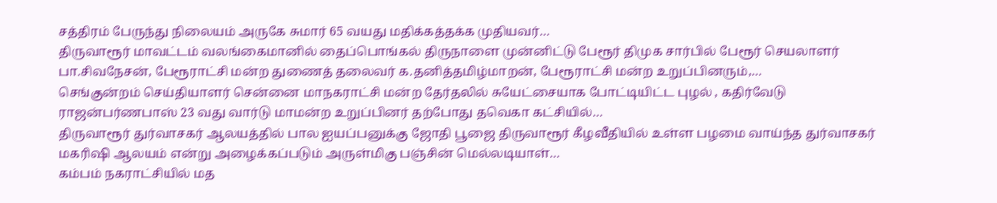சத்திரம் பேருந்து நிலையம் அருகே சுமார் 65 வயது மதிக்கத்தக்க முதியவர்…
திருவாரூர் மாவட்டம் வலங்கைமானில் தைப்பொங்கல் திருநாளை முன்னிட்டு பேரூர் திமுக சார்பில் பேரூர் செயலாளர் பா.சிவநேசன், பேரூராட்சி மன்ற துணைத் தலைவர் க.தனித்தமிழ்மாறன், பேரூராட்சி மன்ற உறுப்பினரும்,…
செங்குன்றம் செய்தியாளர் சென்னை மாநகராட்சி மன்ற தேர்தலில் சுயேட்சையாக போட்டியிட்ட புழல் , கதிர்வேடு ராஜன்பர்ணபாஸ் 23 வது வார்டு மாமன்ற உறுப்பினர் தற்போது தவெகா கட்சியில்…
திருவாரூர் துர்வாசகர் ஆலயத்தில் பால ஐயப்பனுக்கு ஜோதி பூஜை திருவாரூர் கீழவீதியில் உள்ள பழமை வாய்ந்த துர்வாசகர் மகரிஷி ஆலயம் என்று அழைக்கப்படும் அருள்மிகு பஞ்சின் மெல்லடியாள்…
கம்பம் நகராட்சியில் மத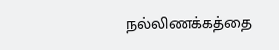நல்லிணக்கத்தை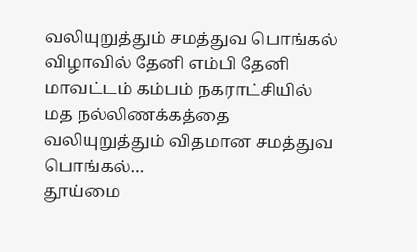வலியுறுத்தும் சமத்துவ பொங்கல் விழாவில் தேனி எம்பி தேனி மாவட்டம் கம்பம் நகராட்சியில் மத நல்லிணக்கத்தை வலியுறுத்தும் விதமான சமத்துவ பொங்கல்…
தூய்மை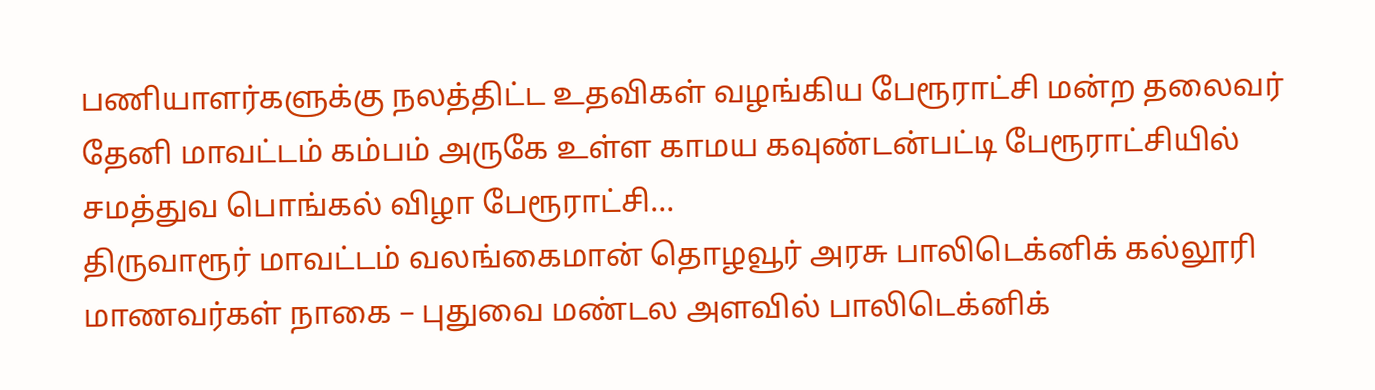பணியாளர்களுக்கு நலத்திட்ட உதவிகள் வழங்கிய பேரூராட்சி மன்ற தலைவர் தேனி மாவட்டம் கம்பம் அருகே உள்ள காமய கவுண்டன்பட்டி பேரூராட்சியில் சமத்துவ பொங்கல் விழா பேரூராட்சி…
திருவாரூர் மாவட்டம் வலங்கைமான் தொழவூர் அரசு பாலிடெக்னிக் கல்லூரி மாணவர்கள் நாகை – புதுவை மண்டல அளவில் பாலிடெக்னிக்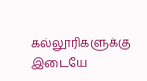கல்லூரிகளுக்கு இடையே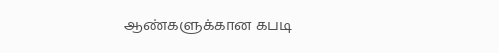ஆண்களுக்கான கபடி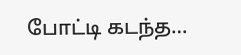போட்டி கடந்த…